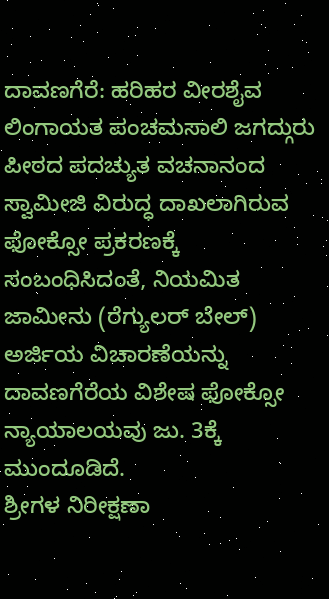ದಾವಣಗೆರೆ: ಹರಿಹರ ವೀರಶೈವ ಲಿಂಗಾಯತ ಪಂಚಮಸಾಲಿ ಜಗದ್ಗುರು ಪೀಠದ ಪದಚ್ಯುತ ವಚನಾನಂದ ಸ್ವಾಮೀಜಿ ವಿರುದ್ಧ ದಾಖಲಾಗಿರುವ ಫೋಕ್ಸೋ ಪ್ರಕರಣಕ್ಕೆ ಸಂಬಂಧಿಸಿದಂತೆ, ನಿಯಮಿತ ಜಾಮೀನು (ರೆಗ್ಯುಲರ್ ಬೇಲ್) ಅರ್ಜಿಯ ವಿಚಾರಣೆಯನ್ನು ದಾವಣಗೆರೆಯ ವಿಶೇಷ ಫೋಕ್ಸೋ ನ್ಯಾಯಾಲಯವು ಜು. 3ಕ್ಕೆ ಮುಂದೂಡಿದೆ.
ಶ್ರೀಗಳ ನಿರೀಕ್ಷಣಾ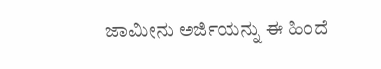ಜಾಮೀನು ಅರ್ಜಿಯನ್ನು ಈ ಹಿಂದೆ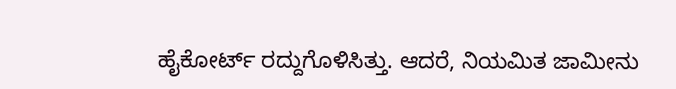ಹೈಕೋರ್ಟ್ ರದ್ದುಗೊಳಿಸಿತ್ತು. ಆದರೆ, ನಿಯಮಿತ ಜಾಮೀನು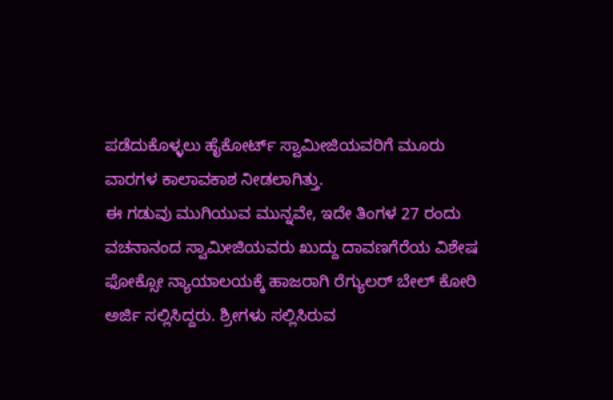ಪಡೆದುಕೊಳ್ಳಲು ಹೈಕೋರ್ಟ್ ಸ್ವಾಮೀಜಿಯವರಿಗೆ ಮೂರು ವಾರಗಳ ಕಾಲಾವಕಾಶ ನೀಡಲಾಗಿತ್ತು.
ಈ ಗಡುವು ಮುಗಿಯುವ ಮುನ್ನವೇ, ಇದೇ ತಿಂಗಳ 27 ರಂದು ವಚನಾನಂದ ಸ್ವಾಮೀಜಿಯವರು ಖುದ್ದು ದಾವಣಗೆರೆಯ ವಿಶೇಷ ಫೋಕ್ಸೋ ನ್ಯಾಯಾಲಯಕ್ಕೆ ಹಾಜರಾಗಿ ರೆಗ್ಯುಲರ್ ಬೇಲ್ ಕೋರಿ ಅರ್ಜಿ ಸಲ್ಲಿಸಿದ್ದರು. ಶ್ರೀಗಳು ಸಲ್ಲಿಸಿರುವ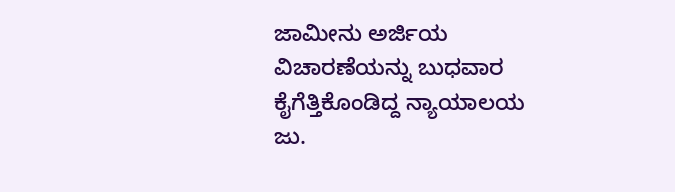ಜಾಮೀನು ಅರ್ಜಿಯ ವಿಚಾರಣೆಯನ್ನು ಬುಧವಾರ ಕೈಗೆತ್ತಿಕೊಂಡಿದ್ದ ನ್ಯಾಯಾಲಯ ಜು.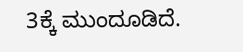3ಕ್ಕೆ ಮುಂದೂಡಿದೆ.